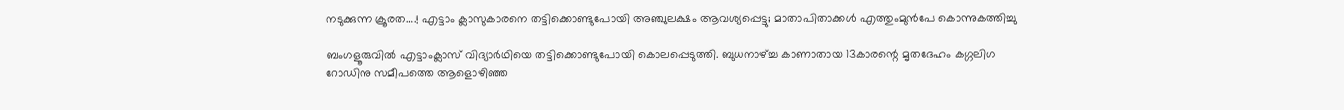നടുക്കുന്ന ക്രൂരത….! എട്ടാം ക്ലാസുകാരനെ തട്ടിക്കൊണ്ടുപോയി അഞ്ചുലക്ഷം ആവശ്യപ്പെട്ടു; മാതാപിതാക്കള്‍ എത്തുംമുന്‍പേ കൊന്നുകത്തിച്ചു

ബംഗളൂരുവില്‍ എട്ടാംക്ലാസ് വിദ്യാര്‍ഥിയെ തട്ടിക്കൊണ്ടുപോയി കൊലപ്പെടുത്തി. ബുധനാഴ്ച്ച കാണാതായ 13കാരന്റെ മൃതദേഹം കഗ്ഗലിഗ റോഡിനു സമീപത്തെ ആളൊഴിഞ്ഞ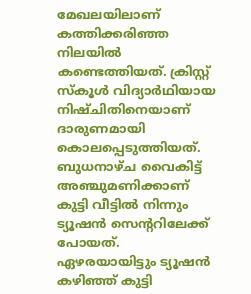മേഖലയിലാണ് കത്തിക്കരിഞ്ഞ നിലയില്‍ കണ്ടെത്തിയത്. ക്രിസ്റ്റ് സ്കൂള്‍ വിദ്യാര്‍ഥിയായ നിഷ്ചിതിനെയാണ് ദാരുണമായി കൊലപ്പെടുത്തിയത്.
ബുധനാഴ്ച വൈകിട്ട് അഞ്ചുമണിക്കാണ് കുട്ടി വീട്ടില്‍ നിന്നും ട്യൂഷന്‍ സെന്ററിലേക്ക് പോയത്. ഏഴരയായിട്ടും ട്യൂഷന്‍ കഴിഞ്ഞ് കുട്ടി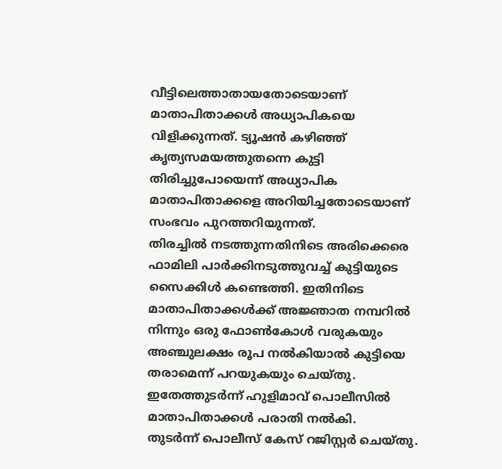വീട്ടിലെത്താതായതോടെയാണ് മാതാപിതാക്കള്‍ അധ്യാപികയെ വിളിക്കുന്നത്. ട്യൂഷന്‍ കഴിഞ്ഞ് കൃത്യസമയത്തുതന്നെ കുട്ടി തിരിച്ചുപോയെന്ന് അധ്യാപിക മാതാപിതാക്കളെ അറിയിച്ചതോടെയാണ് സംഭവം പുറത്തറിയുന്നത്.
തിരച്ചില്‍ നടത്തുന്നതിനിടെ അരിക്കെരെ ഫാമിലി പാര്‍ക്കിനടുത്തുവച്ച് കുട്ടിയുടെ സൈക്കിള്‍ കണ്ടെത്തി. ഇതിനിടെ മാതാപിതാക്കള്‍ക്ക് അജ്ഞാത നമ്പറില്‍ നിന്നും ഒരു ഫോണ്‍കോള്‍ വരുകയും അഞ്ചുലക്ഷം രൂപ നല്‍കിയാല്‍ കുട്ടിയെ തരാമെന്ന് പറയുകയും ചെയ്തു. ഇതേത്തുടര്‍ന്ന് ഹുളിമാവ് പൊലീസില്‍ മാതാപിതാക്കള്‍ പരാതി നല്‍കി.
തുടര്‍ന്ന് പൊലീസ് കേസ് റജിസ്റ്റര്‍ ചെയ്തു.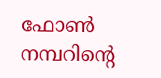ഫോണ്‍ നമ്പറിന്റെ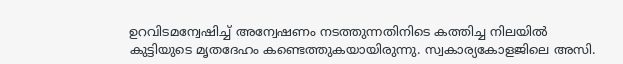ഉറവിടമന്വേഷിച്ച് അന്വേഷണം നടത്തുന്നതിനിടെ കത്തിച്ച നിലയില്‍ കുട്ടിയുടെ മൃതദേഹം കണ്ടെത്തുകയായിരുന്നു. സ്വകാര്യകോളജിലെ അസി.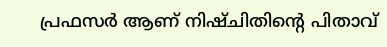പ്രഫസര്‍ ആണ് നിഷ്ചിതിന്റെ പിതാവ്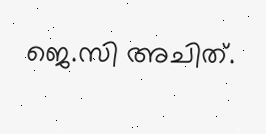ജെ.സി അചിത്.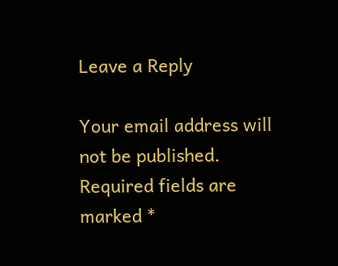Leave a Reply

Your email address will not be published. Required fields are marked *